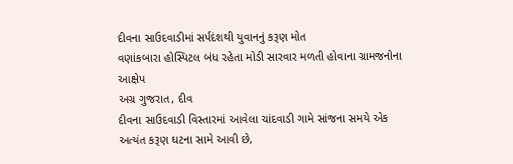દીવના સાઉદવાડીમાં સર્પદંશથી યુવાનનું કરૂણ મોત
વણાંકબારા હોસ્પિટલ બંધ રહેતા મોડી સારવાર મળતી હોવાના ગ્રામજનોના આક્ષેપ
અગ્ર ગુજરાત, દીવ
દીવના સાઉદવાડી વિસ્તારમાં આવેલા ચાંદવાડી ગામે સાંજના સમયે એક અત્યંત કરૂણ ઘટના સામે આવી છે,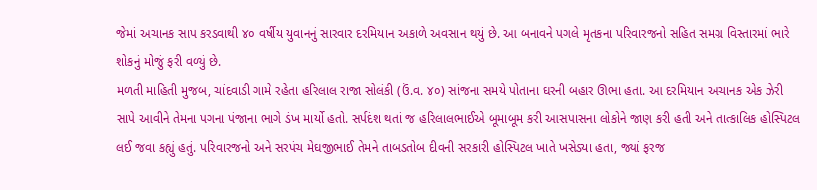જેમાં અચાનક સાપ કરડવાથી ૪૦ વર્ષીય યુવાનનું સારવાર દરમિયાન અકાળે અવસાન થયું છે. આ બનાવને પગલે મૃતકના પરિવારજનો સહિત સમગ્ર વિસ્તારમાં ભારે શોકનું મોજું ફરી વળ્યું છે.
મળતી માહિતી મુજબ, ચાંદવાડી ગામે રહેતા હરિલાલ રાજા સોલંકી (ઉં.વ. ૪૦) સાંજના સમયે પોતાના ઘરની બહાર ઊભા હતા. આ દરમિયાન અચાનક એક ઝેરી સાપે આવીને તેમના પગના પંજાના ભાગે ડંખ માર્યો હતો. સર્પદંશ થતાં જ હરિલાલભાઈએ બૂમાબૂમ કરી આસપાસના લોકોને જાણ કરી હતી અને તાત્કાલિક હોસ્પિટલ લઈ જવા કહ્યું હતું. પરિવારજનો અને સરપંચ મેઘજીભાઈ તેમને તાબડતોબ દીવની સરકારી હોસ્પિટલ ખાતે ખસેડ્યા હતા, જ્યાં ફરજ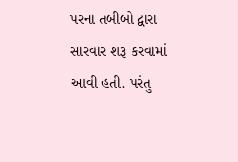પરના તબીબો દ્વારા સારવાર શરૂ કરવામાં આવી હતી. પરંતુ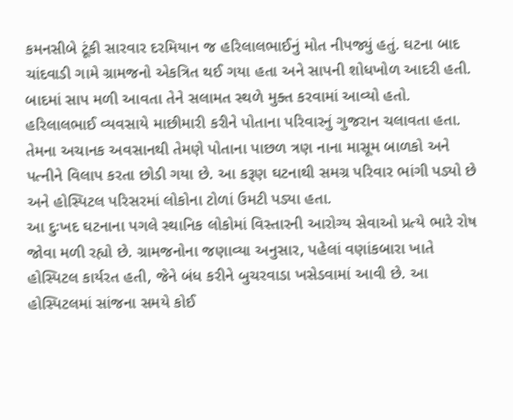કમનસીબે ટૂંકી સારવાર દરમિયાન જ હરિલાલભાઈનું મોત નીપજ્યું હતું. ઘટના બાદ ચાંદવાડી ગામે ગ્રામજનો એકત્રિત થઈ ગયા હતા અને સાપની શોધખોળ આદરી હતી. બાદમાં સાપ મળી આવતા તેને સલામત સ્થળે મુક્ત કરવામાં આવ્યો હતો.
હરિલાલભાઈ વ્યવસાયે માછીમારી કરીને પોતાના પરિવારનું ગુજરાન ચલાવતા હતા. તેમના અચાનક અવસાનથી તેમણે પોતાના પાછળ ત્રણ નાના માસૂમ બાળકો અને પત્નીને વિલાપ કરતા છોડી ગયા છે. આ કરૂણ ઘટનાથી સમગ્ર પરિવાર ભાંગી પડ્યો છે અને હોસ્પિટલ પરિસરમાં લોકોના ટોળાં ઉમટી પડ્યા હતા.
આ દુઃખદ ઘટનાના પગલે સ્થાનિક લોકોમાં વિસ્તારની આરોગ્ય સેવાઓ પ્રત્યે ભારે રોષ જોવા મળી રહ્યો છે. ગ્રામજનોના જણાવ્યા અનુસાર, પહેલાં વણાંકબારા ખાતે હોસ્પિટલ કાર્યરત હતી, જેને બંધ કરીને બુચરવાડા ખસેડવામાં આવી છે. આ હોસ્પિટલમાં સાંજના સમયે કોઈ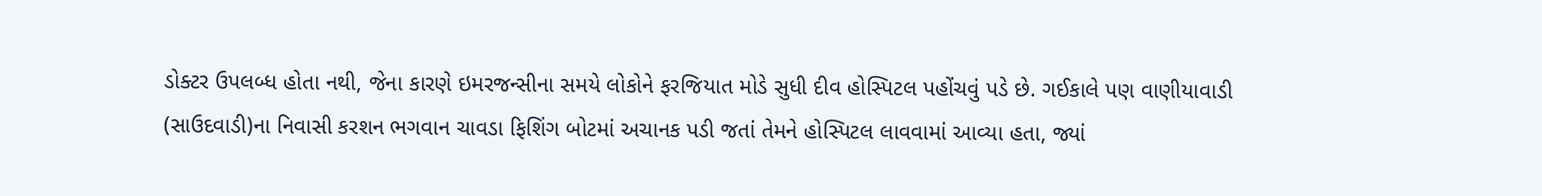ડોક્ટર ઉપલબ્ધ હોતા નથી, જેના કારણે ઇમરજન્સીના સમયે લોકોને ફરજિયાત મોડે સુધી દીવ હોસ્પિટલ પહોંચવું પડે છે. ગઈકાલે પણ વાણીયાવાડી (સાઉદવાડી)ના નિવાસી કરશન ભગવાન ચાવડા ફિશિંગ બોટમાં અચાનક પડી જતાં તેમને હોસ્પિટલ લાવવામાં આવ્યા હતા, જ્યાં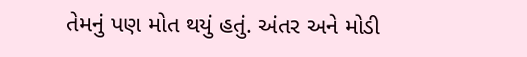તેમનું પણ મોત થયું હતું. અંતર અને મોડી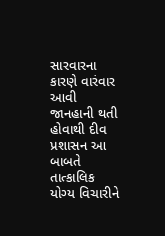સારવારના કારણે વારંવાર આવી જાનહાની થતી હોવાથી દીવ પ્રશાસન આ બાબતે તાત્કાલિક યોગ્ય વિચારીને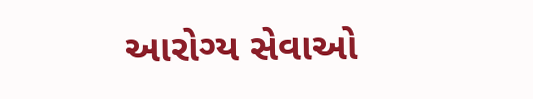આરોગ્ય સેવાઓ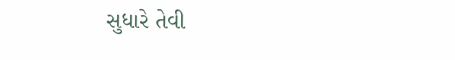સુધારે તેવી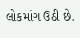લોકમાંગ ઉઠી છે.